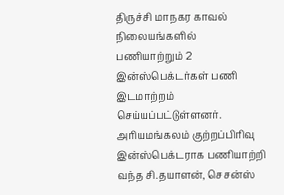திருச்சி மாநகர காவல் நிலையங்களில் பணியாற்றும் 2 இன்ஸ்பெக்டர்கள் பணி இடமாற்றம் செய்யப்பட்டுள்ளனர். அரியமங்கலம் குற்றப்பிரிவு இன்ஸ்பெக்டராக பணியாற்றி வந்த சி.தயாளன், செசன்ஸ்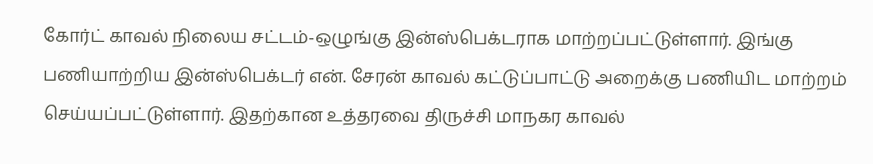கோர்ட் காவல் நிலைய சட்டம்-ஒழுங்கு இன்ஸ்பெக்டராக மாற்றப்பட்டுள்ளார். இங்கு பணியாற்றிய இன்ஸ்பெக்டர் என். சேரன் காவல் கட்டுப்பாட்டு அறைக்கு பணியிட மாற்றம் செய்யப்பட்டுள்ளார். இதற்கான உத்தரவை திருச்சி மாநகர காவல்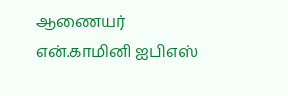ஆணையர் என்.காமினி ஐபிஎஸ்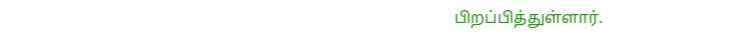பிறப்பித்துள்ளார்.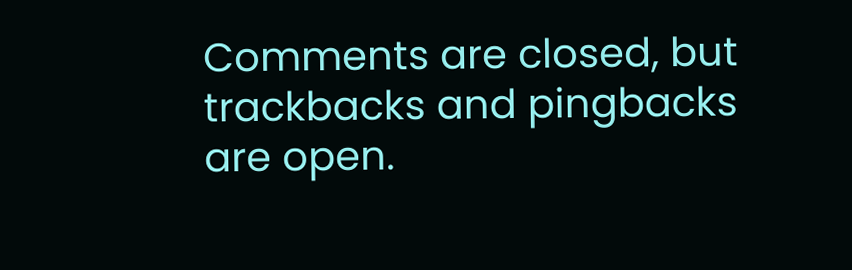Comments are closed, but trackbacks and pingbacks are open.